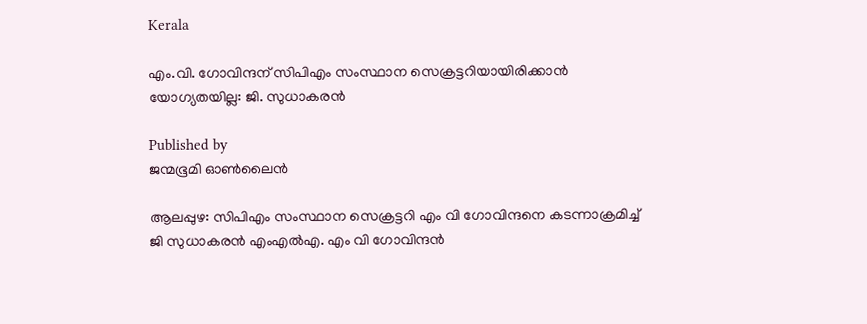Kerala

എം.വി. ഗോവിന്ദന് സിപിഎം സംസ്ഥാന സെക്രട്ടറിയായിരിക്കാൻ യോഗ്യതയില്ല: ജി. സുധാകരൻ

Published by
ജന്മഭൂമി ഓണ്‍ലൈന്‍

ആലപ്പുഴ: സിപിഎം സംസ്ഥാന സെക്രട്ടറി എം വി ഗോവിന്ദനെ കടന്നാക്രമിച്ച് ജി സുധാകരന്‍ എംഎല്‍എ. എം വി ഗോവിന്ദന്‍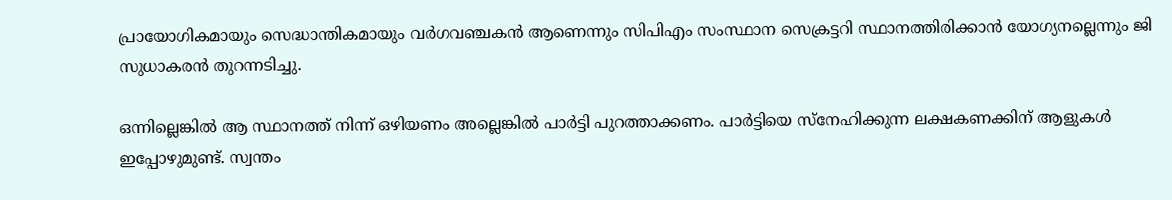പ്രായോഗികമായും സെദ്ധാന്തികമായും വര്‍ഗവഞ്ചകന്‍ ആണെന്നും സിപിഎം സംസ്ഥാന സെക്രട്ടറി സ്ഥാനത്തിരിക്കാന്‍ യോഗ്യനല്ലെന്നും ജി സുധാകരന്‍ തുറന്നടിച്ചു.

ഒന്നില്ലെങ്കിൽ ആ സ്ഥാനത്ത് നിന്ന് ഒഴിയണം അല്ലെങ്കിൽ പാർട്ടി പുറത്താക്കണം. പാർട്ടിയെ സ്നേഹിക്കുന്ന ലക്ഷകണക്കിന് ആളുകൾ ഇപ്പോഴുമുണ്ട്. സ്വന്തം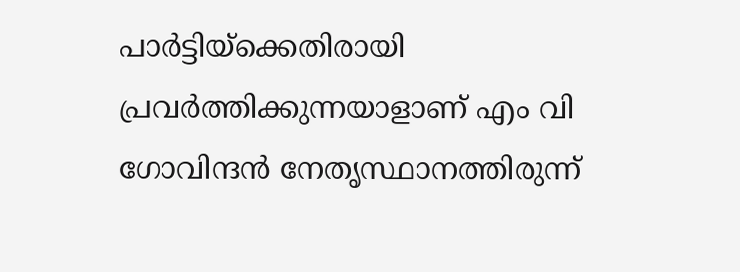പാർട്ടിയ്‌ക്കെതിരായി പ്രവർത്തിക്കുന്നയാളാണ് എം വി ഗോവിന്ദൻ നേതൃസ്ഥാനത്തിരുന്ന്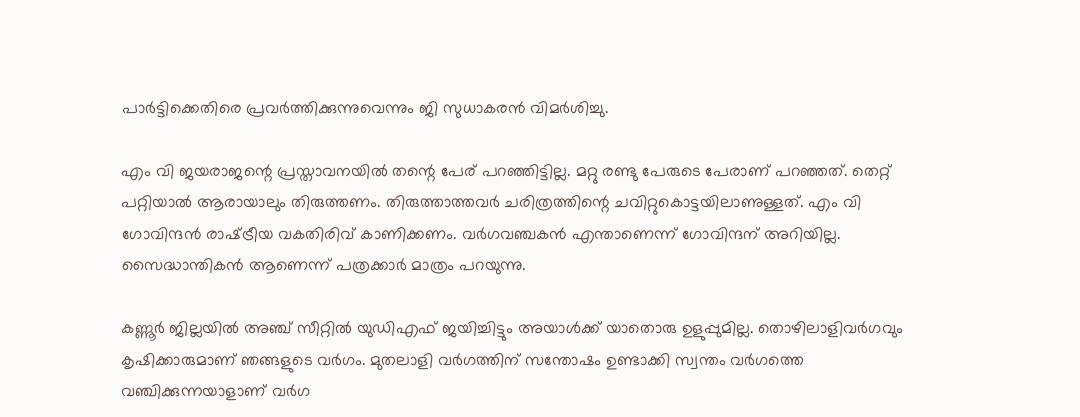പാർട്ടിക്കെതിരെ പ്രവർത്തിക്കുന്നുവെന്നും ജി സുധാകരൻ വിമർശിച്ചു.

എം വി ജയരാജന്റെ പ്രസ്താവനയിൽ തന്റെ പേര് പറഞ്ഞിട്ടില്ല. മറ്റു രണ്ടു പേരുടെ പേരാണ് പറഞ്ഞത്. തെറ്റ് പറ്റിയാൽ ആരായാലും തിരുത്തണം. തിരുത്താത്തവർ ചരിത്രത്തിന്റെ ചവിറ്റുകൊട്ടയിലാണുള്ളത്. എം വി ഗോവിന്ദൻ രാഷ്‌ട്രീയ വകതിരിവ് കാണിക്കണം. വർഗവഞ്ചകൻ എന്താണെന്ന് ഗോവിന്ദന് അറിയില്ല. സൈദ്ധാന്തികൻ ആണെന്ന് പത്രക്കാർ മാത്രം പറയുന്നു.

കണ്ണൂര്‍ ജില്ലയില്‍ അഞ്ച് സീറ്റില്‍ യുഡിഎഫ് ജയിച്ചിട്ടും അയാള്‍ക്ക് യാതൊരു ഉളുപ്പുമില്ല. തൊഴിലാളിവര്‍ഗവും കൃഷിക്കാരുമാണ് ഞങ്ങളുടെ വര്‍ഗം. മുതലാളി വര്‍ഗത്തിന് സന്തോഷം ഉണ്ടാക്കി സ്വന്തം വര്‍ഗത്തെ വഞ്ചിക്കുന്നയാളാണ് വര്‍ഗ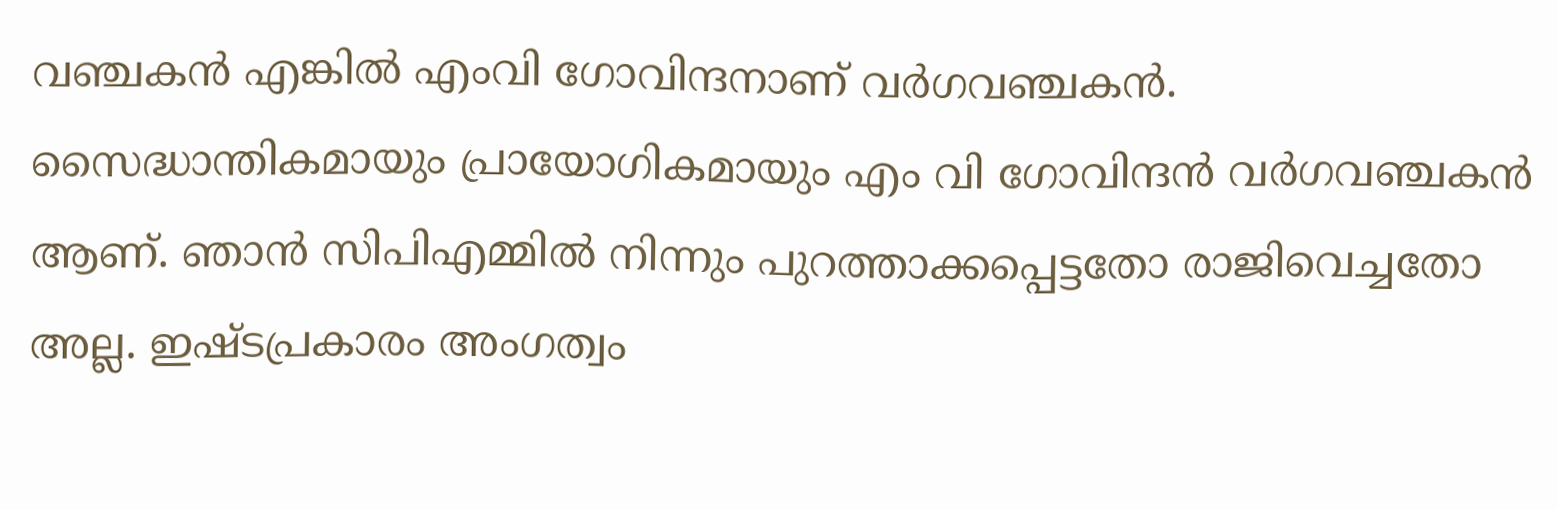വഞ്ചകന്‍ എങ്കില്‍ എംവി ഗോവിന്ദനാണ് വര്‍ഗവഞ്ചകന്‍. സൈദ്ധാന്തികമായും പ്രായോഗികമായും എം വി ഗോവിന്ദന്‍ വര്‍ഗവഞ്ചകന്‍ ആണ്. ഞാന്‍ സിപിഎമ്മില്‍ നിന്നും പുറത്താക്കപ്പെട്ടതോ രാജിവെച്ചതോ അല്ല. ഇഷ്ടപ്രകാരം അംഗത്വം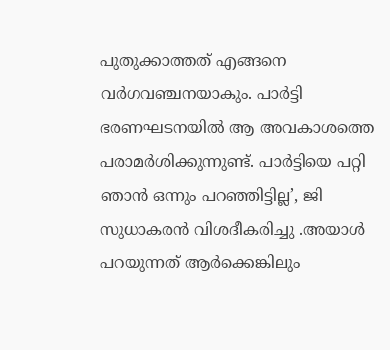പുതുക്കാത്തത് എങ്ങനെ വര്‍ഗവഞ്ചനയാകും. പാര്‍ട്ടി ഭരണഘടനയില്‍ ആ അവകാശത്തെ പരാമര്‍ശിക്കുന്നുണ്ട്. പാര്‍ട്ടിയെ പറ്റി ഞാന്‍ ഒന്നും പറഞ്ഞിട്ടില്ല’, ജി സുധാകരന്‍ വിശദീകരിച്ചു .അയാൾ പറയുന്നത് ആർക്കെങ്കിലും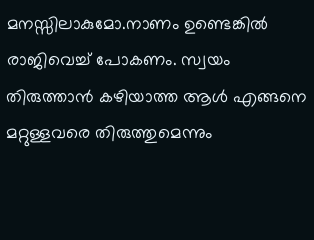മനസ്സിലാകുമോ.നാണം ഉണ്ടെങ്കിൽ രാജിവെച്ച് പോകണം. സ്വയം തിരുത്താൻ കഴിയാത്ത ആൾ എങ്ങനെ മറ്റുള്ളവരെ തിരുത്തുമെന്നും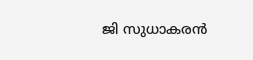ജി സുധാകരൻ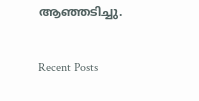ആഞ്ഞടിച്ചു.

Recent Posts